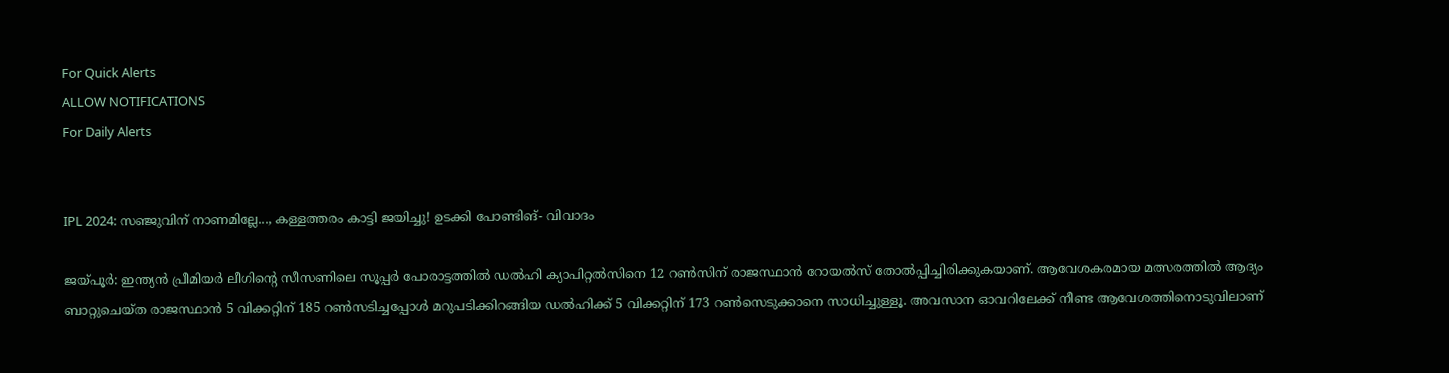For Quick Alerts
ALLOW NOTIFICATIONS
For Daily Alerts


IPL 2024: സഞ്ജുവിന് നാണമില്ലേ..., കള്ളത്തരം കാട്ടി ജയിച്ചു! ഉടക്കി പോണ്ടിങ്- വിവാദം

ജയ്പൂര്‍: ഇന്ത്യന്‍ പ്രീമിയര്‍ ലീഗിന്റെ സീസണിലെ സൂപ്പര്‍ പോരാട്ടത്തില്‍ ഡല്‍ഹി ക്യാപിറ്റല്‍സിനെ 12 റണ്‍സിന് രാജസ്ഥാന്‍ റോയല്‍സ് തോല്‍പ്പിച്ചിരിക്കുകയാണ്. ആവേശകരമായ മത്സരത്തില്‍ ആദ്യം ബാറ്റുചെയ്ത രാജസ്ഥാന്‍ 5 വിക്കറ്റിന് 185 റണ്‍സടിച്ചപ്പോള്‍ മറുപടിക്കിറങ്ങിയ ഡല്‍ഹിക്ക് 5 വിക്കറ്റിന് 173 റണ്‍സെടുക്കാനെ സാധിച്ചുള്ളൂ. അവസാന ഓവറിലേക്ക് നീണ്ട ആവേശത്തിനൊടുവിലാണ്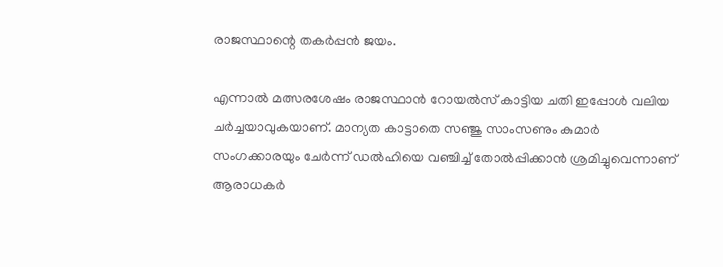രാജസ്ഥാന്റെ തകര്‍പ്പന്‍ ജയം.

എന്നാല്‍ മത്സരശേഷം രാജസ്ഥാന്‍ റോയല്‍സ് കാട്ടിയ ചതി ഇപ്പോള്‍ വലിയ ചര്‍ച്ചയാവുകയാണ്. മാന്യത കാട്ടാതെ സഞ്ജു സാംസണും കുമാര്‍ സംഗക്കാരയും ചേര്‍ന്ന് ഡല്‍ഹിയെ വഞ്ചിച്ച് തോല്‍പ്പിക്കാന്‍ ശ്രമിച്ചുവെന്നാണ് ആരാധകര്‍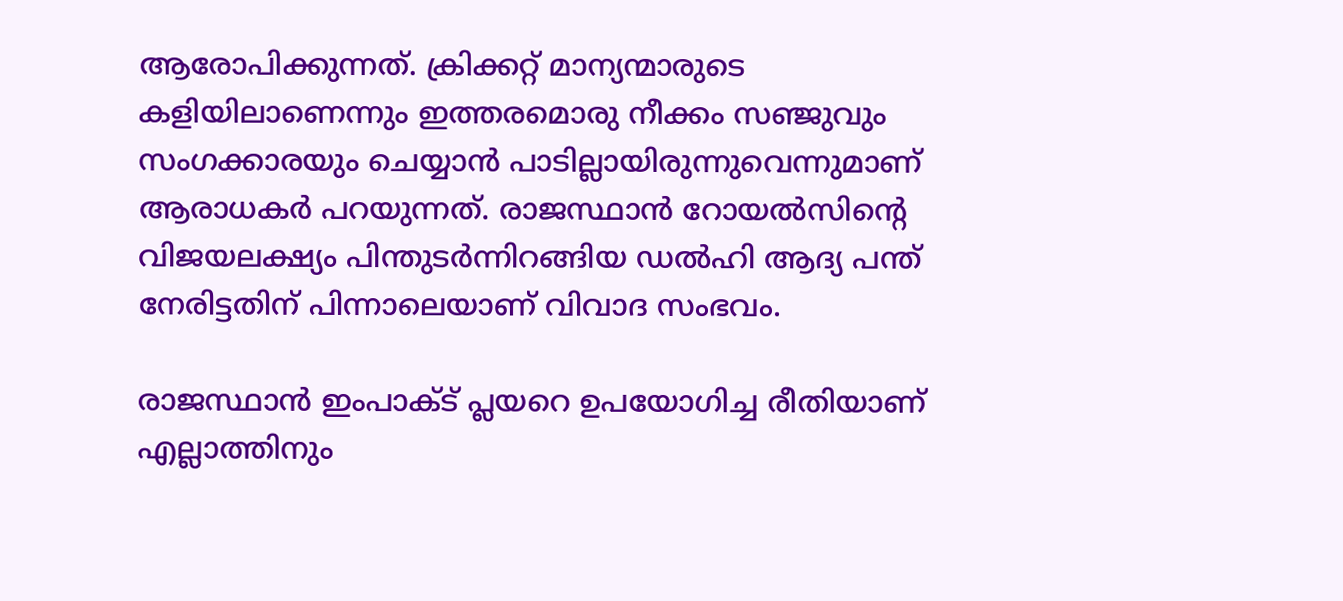ആരോപിക്കുന്നത്. ക്രിക്കറ്റ് മാന്യന്മാരുടെ കളിയിലാണെന്നും ഇത്തരമൊരു നീക്കം സഞ്ജുവും സംഗക്കാരയും ചെയ്യാന്‍ പാടില്ലായിരുന്നുവെന്നുമാണ് ആരാധകര്‍ പറയുന്നത്. രാജസ്ഥാന്‍ റോയല്‍സിന്റെ വിജയലക്ഷ്യം പിന്തുടര്‍ന്നിറങ്ങിയ ഡല്‍ഹി ആദ്യ പന്ത് നേരിട്ടതിന് പിന്നാലെയാണ് വിവാദ സംഭവം.

രാജസ്ഥാന്‍ ഇംപാക്ട് പ്ലയറെ ഉപയോഗിച്ച രീതിയാണ് എല്ലാത്തിനും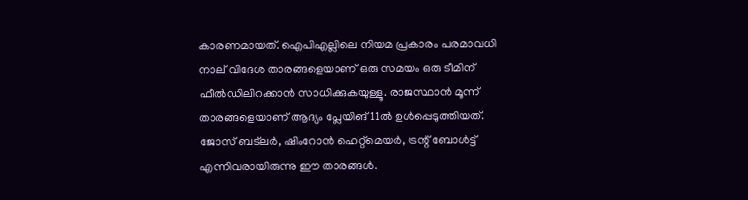കാരണമായത്. ഐപിഎല്ലിലെ നിയമ പ്രകാരം പരമാവധി നാല് വിദേശ താരങ്ങളെയാണ് ഒരു സമയം ഒരു ടീമിന് ഫീല്‍ഡിലിറക്കാന്‍ സാധിക്കുകയുള്ളൂ. രാജസ്ഥാന്‍ മൂന്ന് താരങ്ങളെയാണ് ആദ്യം പ്ലേയിങ് 11ല്‍ ഉള്‍പ്പെടുത്തിയത്. ജോസ് ബട്‌ലര്‍, ഷിംറോന്‍ ഹെറ്റ്‌മെയര്‍, ട്രന്റ് ബോള്‍ട്ട് എന്നിവരായിരുന്നു ഈ താരങ്ങള്‍.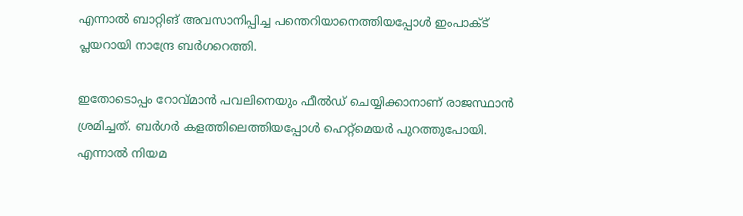എന്നാല്‍ ബാറ്റിങ് അവസാനിപ്പിച്ച പന്തെറിയാനെത്തിയപ്പോള്‍ ഇംപാക്ട് പ്ലയറായി നാന്ദ്രേ ബര്‍ഗറെത്തി.

ഇതോടൊപ്പം റോവ്മാന്‍ പവലിനെയും ഫീല്‍ഡ് ചെയ്യിക്കാനാണ് രാജസ്ഥാന്‍ ശ്രമിച്ചത്. ബര്‍ഗര്‍ കളത്തിലെത്തിയപ്പോള്‍ ഹെറ്റ്‌മെയര്‍ പുറത്തുപോയി. എന്നാല്‍ നിയമ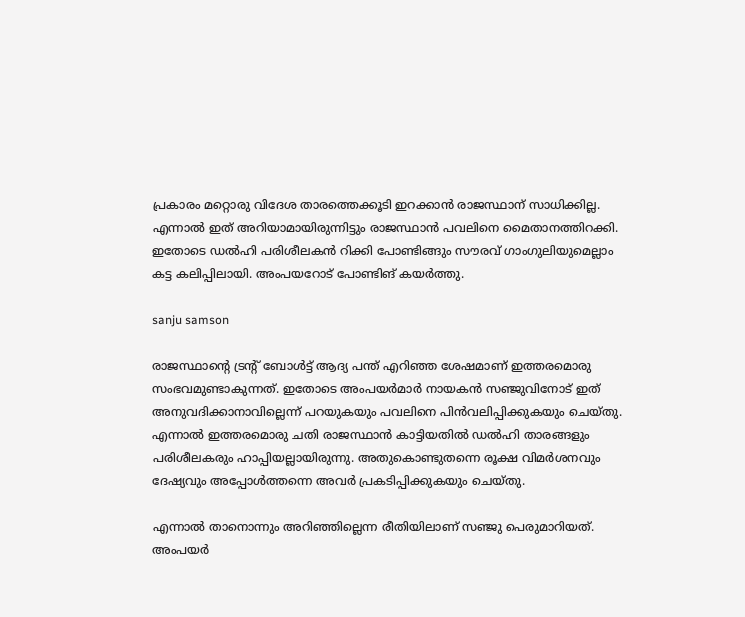പ്രകാരം മറ്റൊരു വിദേശ താരത്തെക്കൂടി ഇറക്കാന്‍ രാജസ്ഥാന് സാധിക്കില്ല. എന്നാല്‍ ഇത് അറിയാമായിരുന്നിട്ടും രാജസ്ഥാന്‍ പവലിനെ മൈതാനത്തിറക്കി. ഇതോടെ ഡല്‍ഹി പരിശീലകന്‍ റിക്കി പോണ്ടിങ്ങും സൗരവ് ഗാംഗുലിയുമെല്ലാം കട്ട കലിപ്പിലായി. അംപയറോട് പോണ്ടിങ് കയര്‍ത്തു.

sanju samson

രാജസ്ഥാന്റെ ട്രന്റ് ബോള്‍ട്ട് ആദ്യ പന്ത് എറിഞ്ഞ ശേഷമാണ് ഇത്തരമൊരു സംഭവമുണ്ടാകുന്നത്. ഇതോടെ അംപയര്‍മാര്‍ നായകന്‍ സഞ്ജുവിനോട് ഇത് അനുവദിക്കാനാവില്ലെന്ന് പറയുകയും പവലിനെ പിന്‍വലിപ്പിക്കുകയും ചെയ്തു. എന്നാല്‍ ഇത്തരമൊരു ചതി രാജസ്ഥാന്‍ കാട്ടിയതില്‍ ഡല്‍ഹി താരങ്ങളും പരിശീലകരും ഹാപ്പിയല്ലായിരുന്നു. അതുകൊണ്ടുതന്നെ രൂക്ഷ വിമര്‍ശനവും ദേഷ്യവും അപ്പോള്‍ത്തന്നെ അവര്‍ പ്രകടിപ്പിക്കുകയും ചെയ്തു.

എന്നാല്‍ താനൊന്നും അറിഞ്ഞില്ലെന്ന രീതിയിലാണ് സഞ്ജു പെരുമാറിയത്. അംപയര്‍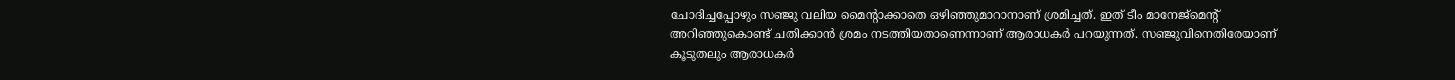ചോദിച്ചപ്പോഴും സഞ്ജു വലിയ മൈന്റാക്കാതെ ഒഴിഞ്ഞുമാറാനാണ് ശ്രമിച്ചത്. ഇത് ടീം മാനേജ്‌മെന്റ് അറിഞ്ഞുകൊണ്ട് ചതിക്കാന്‍ ശ്രമം നടത്തിയതാണെന്നാണ് ആരാധകര്‍ പറയുന്നത്. സഞ്ജുവിനെതിരേയാണ് കൂടുതലും ആരാധകര്‍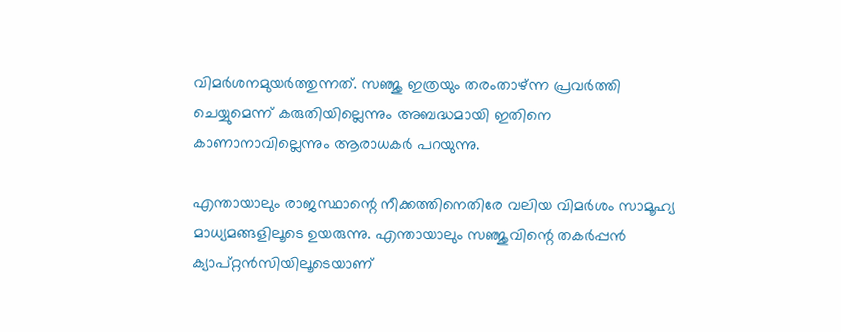വിമര്‍ശനമുയര്‍ത്തുന്നത്. സഞ്ജു ഇത്രയും തരംതാഴ്ന്ന പ്രവര്‍ത്തി ചെയ്യുമെന്ന് കരുതിയില്ലെന്നും അബദ്ധമായി ഇതിനെ കാണാനാവില്ലെന്നും ആരാധകര്‍ പറയുന്നു.

എന്തായാലും രാജസ്ഥാന്റെ നീക്കത്തിനെതിരേ വലിയ വിമര്‍ശം സാമൂഹ്യ മാധ്യമങ്ങളിലൂടെ ഉയരുന്നു. എന്തായാലും സഞ്ജുവിന്റെ തകര്‍പ്പന്‍ ക്യാപ്റ്റന്‍സിയിലൂടെയാണ്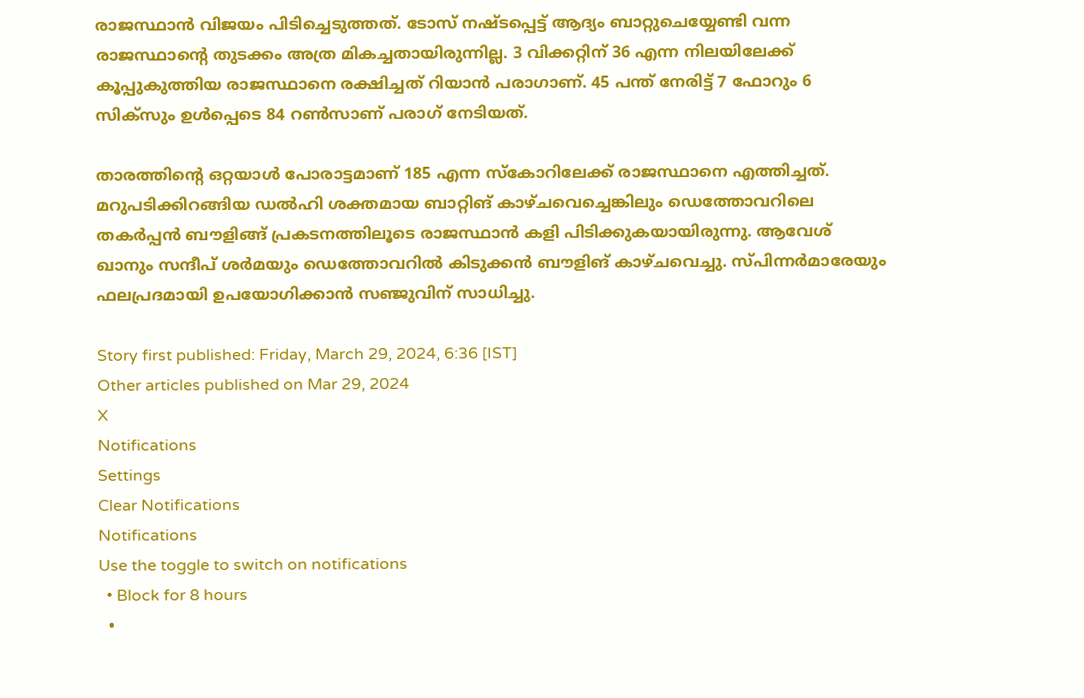രാജസ്ഥാന്‍ വിജയം പിടിച്ചെടുത്തത്. ടോസ് നഷ്ടപ്പെട്ട് ആദ്യം ബാറ്റുചെയ്യേണ്ടി വന്ന രാജസ്ഥാന്റെ തുടക്കം അത്ര മികച്ചതായിരുന്നില്ല. 3 വിക്കറ്റിന് 36 എന്ന നിലയിലേക്ക് കൂപ്പുകുത്തിയ രാജസ്ഥാനെ രക്ഷിച്ചത് റിയാന്‍ പരാഗാണ്. 45 പന്ത് നേരിട്ട് 7 ഫോറും 6 സിക്‌സും ഉള്‍പ്പെടെ 84 റണ്‍സാണ് പരാഗ് നേടിയത്.

താരത്തിന്റെ ഒറ്റയാള്‍ പോരാട്ടമാണ് 185 എന്ന സ്‌കോറിലേക്ക് രാജസ്ഥാനെ എത്തിച്ചത്. മറുപടിക്കിറങ്ങിയ ഡല്‍ഹി ശക്തമായ ബാറ്റിങ് കാഴ്ചവെച്ചെങ്കിലും ഡെത്തോവറിലെ തകര്‍പ്പന്‍ ബൗളിങ്ങ് പ്രകടനത്തിലൂടെ രാജസ്ഥാന്‍ കളി പിടിക്കുകയായിരുന്നു. ആവേശ് ഖാനും സന്ദീപ് ശര്‍മയും ഡെത്തോവറില്‍ കിടുക്കന്‍ ബൗളിങ് കാഴ്ചവെച്ചു. സ്പിന്നര്‍മാരേയും ഫലപ്രദമായി ഉപയോഗിക്കാന്‍ സഞ്ജുവിന് സാധിച്ചു.

Story first published: Friday, March 29, 2024, 6:36 [IST]
Other articles published on Mar 29, 2024
X
Notifications
Settings
Clear Notifications
Notifications
Use the toggle to switch on notifications
  • Block for 8 hours
  •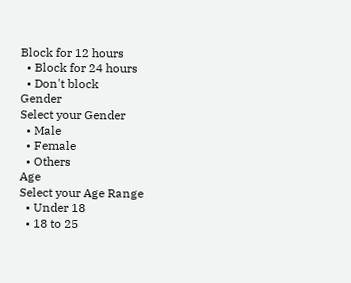Block for 12 hours
  • Block for 24 hours
  • Don't block
Gender
Select your Gender
  • Male
  • Female
  • Others
Age
Select your Age Range
  • Under 18
  • 18 to 25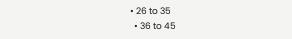• 26 to 35
  • 36 to 45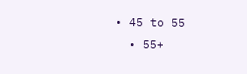• 45 to 55
  • 55+